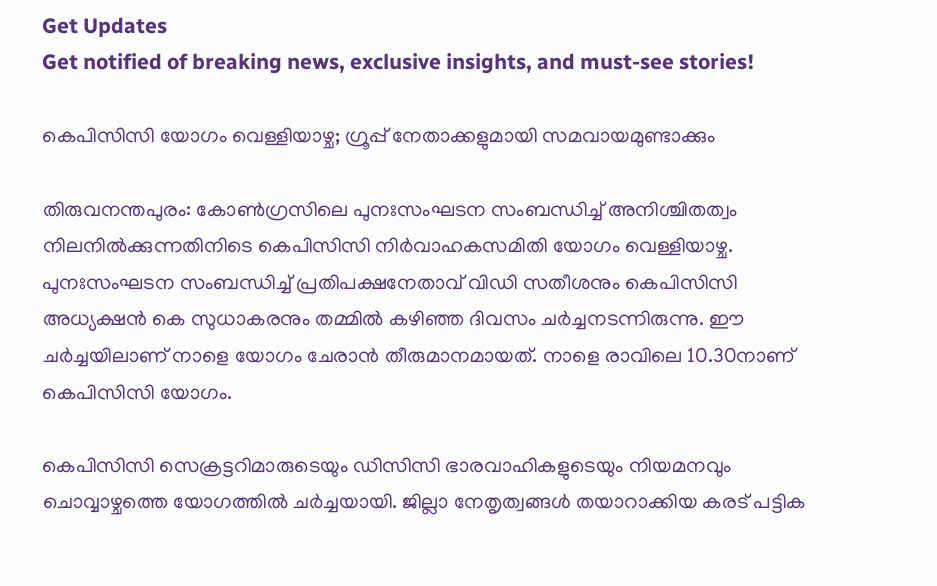Get Updates
Get notified of breaking news, exclusive insights, and must-see stories!

കെപിസിസി യോഗം വെള്ളിയാഴ്ച; ഗ്രൂപ്പ് നേതാക്കളുമായി സമവായമുണ്ടാക്കും

തിരുവനന്തപുരം: കോണ്‍ഗ്രസിലെ പുനഃസംഘടന സംബന്ധിച്ച് അനിശ്ചിതത്വം നിലനില്‍ക്കുന്നതിനിടെ കെപിസിസി നിര്‍വാഹകസമിതി യോഗം വെള്ളിയാഴ്ച. പുനഃസംഘടന സംബന്ധിച്ച് പ്രതിപക്ഷനേതാവ് വിഡി സതീശനും കെപിസിസി അധ്യക്ഷന്‍ കെ സുധാകരനും തമ്മില്‍ കഴിഞ്ഞ ദിവസം ചര്‍ച്ചനടന്നിരുന്നു. ഈ ചര്‍ച്ചയിലാണ് നാളെ യോഗം ചേരാന്‍ തീരുമാനമായത്. നാളെ രാവിലെ 10.30നാണ് കെപിസിസി യോഗം.

കെപിസിസി സെക്രട്ടറിമാരുടെയും ഡിസിസി ഭാരവാഹികളുടെയും നിയമനവും ചൊവ്വാഴ്ചത്തെ യോഗത്തില്‍ ചര്‍ച്ചയായി. ജില്ലാ നേതൃത്വങ്ങള്‍ തയാറാക്കിയ കരട് പട്ടിക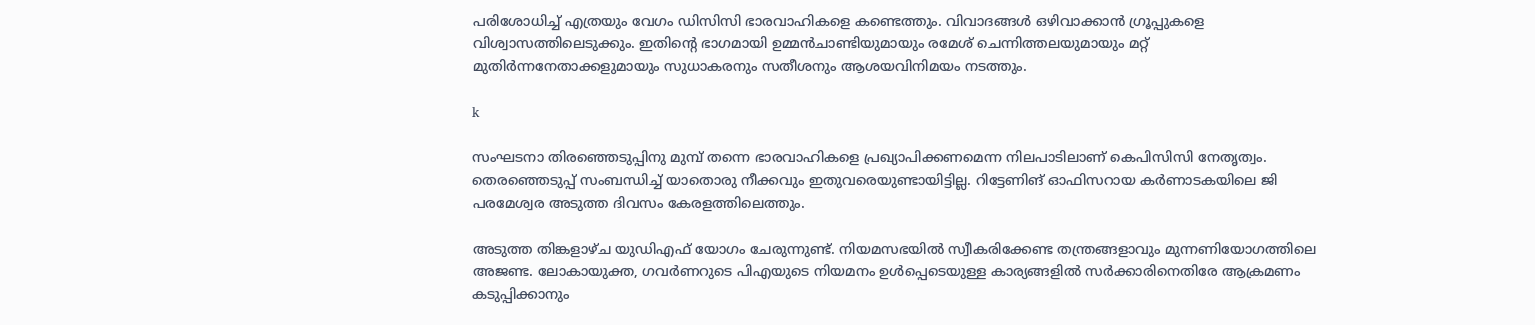പരിശോധിച്ച് എത്രയും വേഗം ഡിസിസി ഭാരവാഹികളെ കണ്ടെത്തും. വിവാദങ്ങള്‍ ഒഴിവാക്കാന്‍ ഗ്രൂപ്പുകളെ വിശ്വാസത്തിലെടുക്കും. ഇതിന്റെ ഭാഗമായി ഉമ്മന്‍ചാണ്ടിയുമായും രമേശ് ചെന്നിത്തലയുമായും മറ്റ് മുതിര്‍ന്നനേതാക്കളുമായും സുധാകരനും സതീശനും ആശയവിനിമയം നടത്തും.

k

സംഘടനാ തിരഞ്ഞെടുപ്പിനു മുമ്പ് തന്നെ ഭാരവാഹികളെ പ്രഖ്യാപിക്കണമെന്ന നിലപാടിലാണ് കെപിസിസി നേതൃത്വം. തെരഞ്ഞെടുപ്പ് സംബന്ധിച്ച് യാതൊരു നീക്കവും ഇതുവരെയുണ്ടായിട്ടില്ല. റിട്ടേണിങ് ഓഫിസറായ കര്‍ണാടകയിലെ ജി പരമേശ്വര അടുത്ത ദിവസം കേരളത്തിലെത്തും.

അടുത്ത തിങ്കളാഴ്ച യുഡിഎഫ് യോഗം ചേരുന്നുണ്ട്. നിയമസഭയില്‍ സ്വീകരിക്കേണ്ട തന്ത്രങ്ങളാവും മുന്നണിയോഗത്തിലെ അജണ്ട. ലോകായുക്ത, ഗവര്‍ണറുടെ പിഎയുടെ നിയമനം ഉള്‍പ്പെടെയുള്ള കാര്യങ്ങളില്‍ സര്‍ക്കാരിനെതിരേ ആക്രമണം കടുപ്പിക്കാനും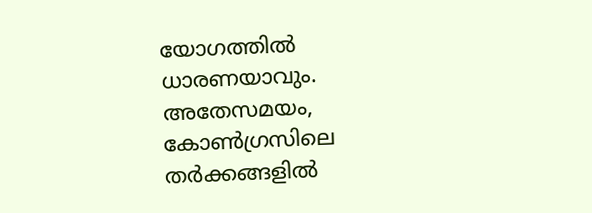യോഗത്തില്‍ ധാരണയാവും. അതേസമയം, കോണ്‍ഗ്രസിലെ തര്‍ക്കങ്ങളില്‍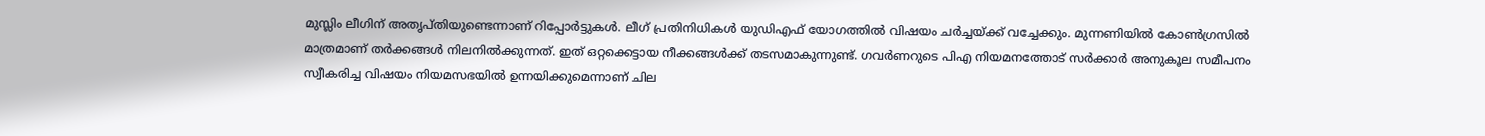മുസ്ലിം ലീഗിന് അതൃപ്തിയുണ്ടെന്നാണ് റിപ്പോര്‍ട്ടുകള്‍. ലീഗ് പ്രതിനിധികള്‍ യുഡിഎഫ് യോഗത്തില്‍ വിഷയം ചര്‍ച്ചയ്ക്ക് വച്ചേക്കും. മുന്നണിയില്‍ കോണ്‍ഗ്രസില്‍ മാത്രമാണ് തര്‍ക്കങ്ങള്‍ നിലനില്‍ക്കുന്നത്. ഇത് ഒറ്റക്കെട്ടായ നീക്കങ്ങള്‍ക്ക് തടസമാകുന്നുണ്ട്. ഗവര്‍ണറുടെ പിഎ നിയമനത്തോട് സര്‍ക്കാര്‍ അനുകൂല സമീപനം സ്വീകരിച്ച വിഷയം നിയമസഭയില്‍ ഉന്നയിക്കുമെന്നാണ് ചില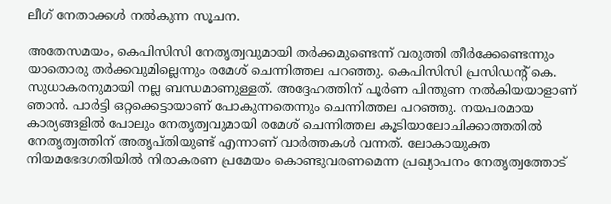ലീഗ് നേതാക്കള്‍ നല്‍കുന്ന സൂചന.

അതേസമയം, കെപിസിസി നേതൃത്വവുമായി തര്‍ക്കമുണ്ടെന്ന് വരുത്തി തീര്‍ക്കേണ്ടെന്നും യാതൊരു തര്‍ക്കവുമില്ലെന്നും രമേശ് ചെന്നിത്തല പറഞ്ഞു. കെപിസിസി പ്രസിഡന്റ് കെ. സുധാകരനുമായി നല്ല ബന്ധമാണുള്ളത്. അദ്ദേഹത്തിന് പൂര്‍ണ പിന്തുണ നല്‍കിയയാളാണ് ഞാന്‍. പാര്‍ട്ടി ഒറ്റക്കെട്ടായാണ് പോകുന്നതെന്നും ചെന്നിത്തല പറഞ്ഞു. നയപരമായ കാര്യങ്ങളില്‍ പോലും നേതൃത്വവുമായി രമേശ് ചെന്നിത്തല കൂടിയാലോചിക്കാത്തതില്‍ നേതൃത്വത്തിന് അതൃപ്തിയുണ്ട് എന്നാണ് വാര്‍ത്തകള്‍ വന്നത്. ലോകായുക്ത നിയമഭേദഗതിയില്‍ നിരാകരണ പ്രമേയം കൊണ്ടുവരണമെന്ന പ്രഖ്യാപനം നേതൃത്വത്തോട്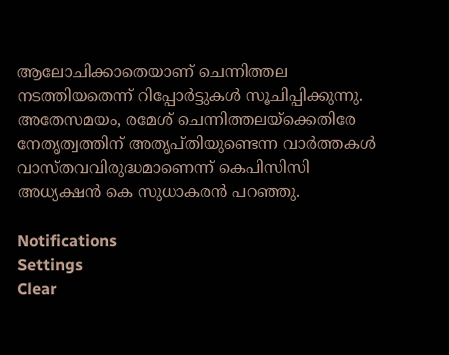ആലോചിക്കാതെയാണ് ചെന്നിത്തല നടത്തിയതെന്ന് റിപ്പോര്‍ട്ടുകള്‍ സൂചിപ്പിക്കുന്നു. അതേസമയം, രമേശ് ചെന്നിത്തലയ്‌ക്കെതിരേ നേതൃത്വത്തിന് അതൃപ്തിയുണ്ടെന്ന വാര്‍ത്തകള്‍ വാസ്തവവിരുദ്ധമാണെന്ന് കെപിസിസി അധ്യക്ഷന്‍ കെ സുധാകരന്‍ പറഞ്ഞു.

Notifications
Settings
Clear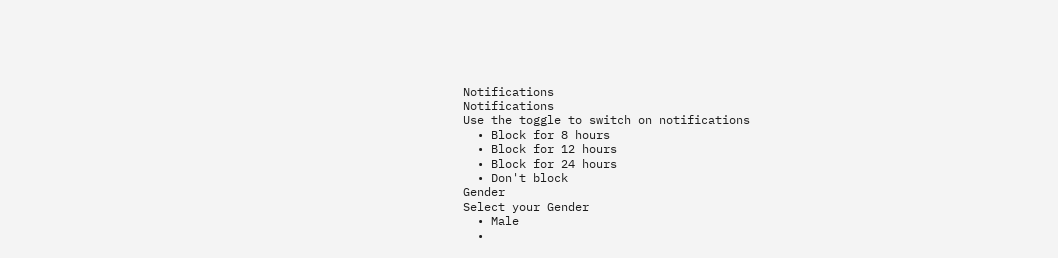Notifications
Notifications
Use the toggle to switch on notifications
  • Block for 8 hours
  • Block for 12 hours
  • Block for 24 hours
  • Don't block
Gender
Select your Gender
  • Male
  •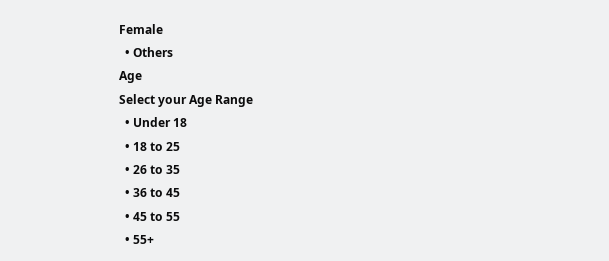Female
  • Others
Age
Select your Age Range
  • Under 18
  • 18 to 25
  • 26 to 35
  • 36 to 45
  • 45 to 55
  • 55+